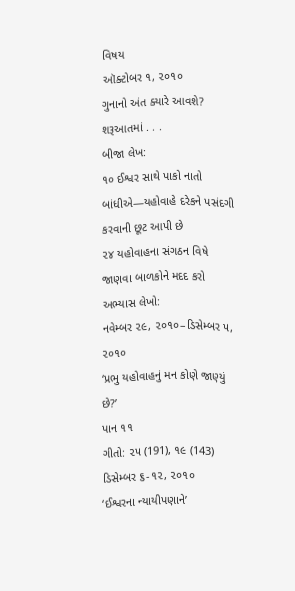વિષય
ઑક્ટોબર ૧, ૨૦૧૦
ગુનાનો અંત ક્યારે આવશે?
શરૂઆતમાં . . .
બીજા લેખ:
૧૦ ઈશ્વર સાથે પાકો નાતો બાંધીએ—યહોવાહે દરેકને પસંદગી કરવાની છૂટ આપી છે
૨૪ યહોવાહના સંગઠન વિષે જાણવા બાળકોને મદદ કરો
અભ્યાસ લેખો:
નવેમ્બર ૨૯, ૨૦૧૦–ડિસેમ્બર ૫, ૨૦૧૦
‘પ્રભુ યહોવાહનું મન કોણે જાણ્યું છે?’
પાન ૧૧
ગીતો: ૨૫ (191), ૧૯ (143)
ડિસેમ્બર ૬-૧૨, ૨૦૧૦
‘ઈશ્વરના ન્યાયીપણાને’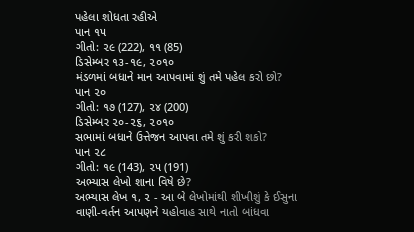પહેલા શોધતા રહીએ
પાન ૧૫
ગીતો: ૨૯ (222), ૧૧ (85)
ડિસેમ્બર ૧૩-૧૯, ૨૦૧૦
મંડળમાં બધાને માન આપવામાં શું તમે પહેલ કરો છો?
પાન ૨૦
ગીતો: ૧૭ (127), ૨૪ (200)
ડિસેમ્બર ૨૦-૨૬, ૨૦૧૦
સભામાં બધાને ઉત્તેજન આપવા તમે શું કરી શકો?
પાન ૨૮
ગીતો: ૧૯ (143), ૨૫ (191)
અભ્યાસ લેખો શાના વિષે છે?
અભ્યાસ લેખ ૧, ૨ - આ બે લેખોમાંથી શીખીશું કે ઈસુના વાણી-વર્તન આપણને યહોવાહ સાથે નાતો બાંધવા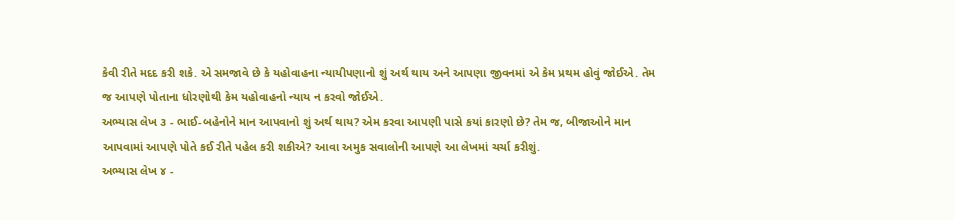કેવી રીતે મદદ કરી શકે. એ સમજાવે છે કે યહોવાહના ન્યાયીપણાનો શું અર્થ થાય અને આપણા જીવનમાં એ કેમ પ્રથમ હોવું જોઈએ. તેમ જ આપણે પોતાના ધોરણોથી કેમ યહોવાહનો ન્યાય ન કરવો જોઈએ.
અભ્યાસ લેખ ૩ - ભાઈ-બહેનોને માન આપવાનો શું અર્થ થાય? એમ કરવા આપણી પાસે કયાં કારણો છે? તેમ જ, બીજાઓને માન આપવામાં આપણે પોતે કઈ રીતે પહેલ કરી શકીએ? આવા અમુક સવાલોની આપણે આ લેખમાં ચર્ચા કરીશું.
અભ્યાસ લેખ ૪ -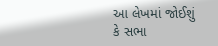આ લેખમાં જોઈશું કે સભા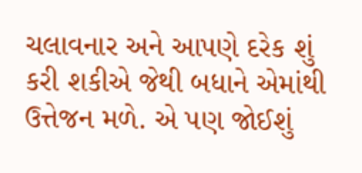ચલાવનાર અને આપણે દરેક શું કરી શકીએ જેથી બધાને એમાંથી ઉત્તેજન મળે. એ પણ જોઈશું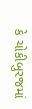કે ચોકીબુરજમાં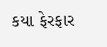કયા ફેરફાર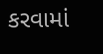કરવામાં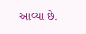આવ્યા છે.